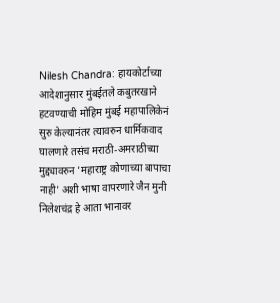Nilesh Chandra: हायकोर्टाच्या आदेशानुसार मुंबईतले कबुतरखाने हटवण्याची मोहिम मुंबई महापालिकेनं सुरु केल्यानंतर त्यावरुन धार्मिकवाद घालणारे तसंच मराठी-अमराठीच्या मुद्द्यावरुन 'महाराष्ट्र कोणाच्या बापाचा नाही' अशी भाषा वापरणारे जैन मुनी निलेशचंद्र हे आता भानावर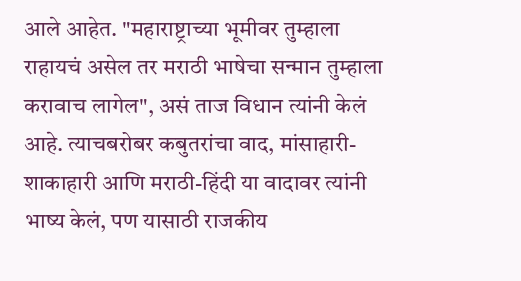आले आहेत. "महाराष्ट्राच्या भूमीवर तुम्हाला राहायचं असेल तर मराठी भाषेचा सन्मान तुम्हाला करावाच लागेल", असं ताज विधान त्यांनी केलं आहे. त्याचबरोबर कबुतरांचा वाद, मांसाहारी-शाकाहारी आणि मराठी-हिंदी या वादावर त्यांनी भाष्य केलं, पण यासाठी राजकीय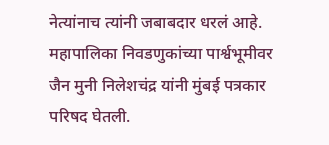नेत्यांनाच त्यांनी जबाबदार धरलं आहे.
महापालिका निवडणुकांच्या पार्श्वभूमीवर जैन मुनी निलेशचंद्र यांनी मुंबई पत्रकार परिषद घेतली.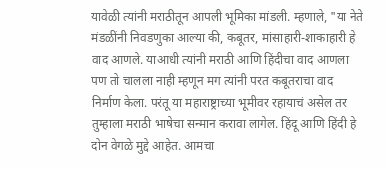यावेळी त्यांनी मराठीतून आपली भूमिका मांडली. म्हणाले, "या नेते मंडळींनी निवडणुका आल्या की, कबूतर, मांसाहारी-शाकाहारी हे वाद आणले. याआधी त्यांनी मराठी आणि हिंदीचा वाद आणला पण तो चालला नाही म्हणून मग त्यांनी परत कबूतराचा वाद निर्माण केला. परंतू या महाराष्ट्राच्या भूमीवर रहायाचं असेल तर तुम्हाला मराठी भाषेचा सन्मान करावा लागेल. हिंदू आणि हिंदी हे दोन वेगळे मुद्दे आहेत. आमचा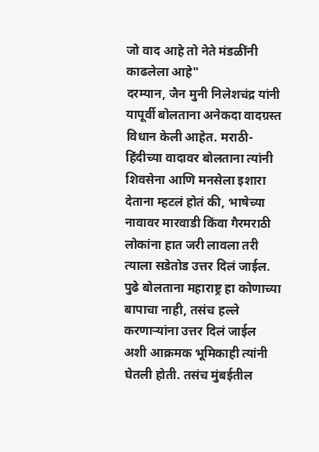जो वाद आहे तो नेते मंडळींनी काढलेला आहे"
दरम्यान, जैन मुनी निलेशचंद्र यांनी यापूर्वी बोलताना अनेकदा वादग्रस्त विधान केली आहेत. मराठी-हिंदीच्या वादावर बोलताना त्यांनी शिवसेना आणि मनसेला इशारा देताना म्हटलं होतं की, भाषेच्या नावावर मारवाडी किंवा गैरमराठी लोकांना हात जरी लावला तरी त्याला सडेतोड उत्तर दिलं जाईल. पुढे बोलताना महाराष्ट्र हा कोणाच्या बापाचा नाही, तसंच हल्ले करणाऱ्यांना उत्तर दिलं जाईल अशी आक्रमक भूमिकाही त्यांनी घेतली होती. तसंच मुंबईतील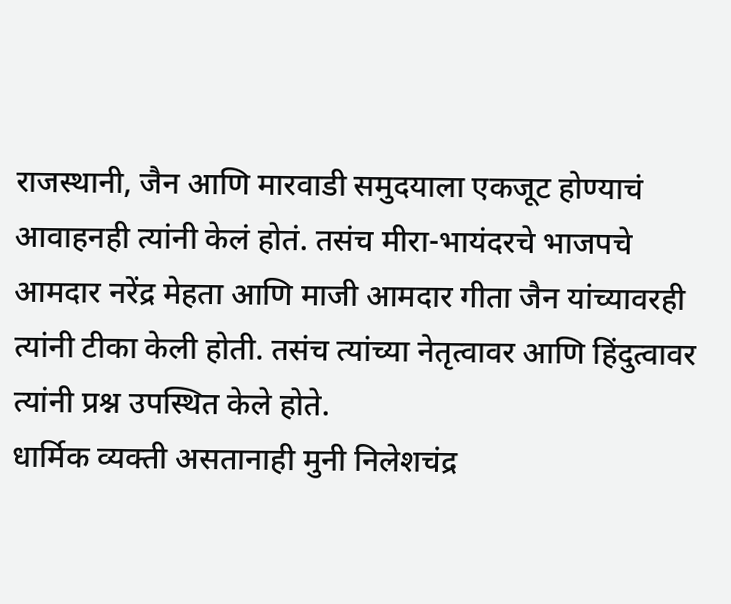राजस्थानी, जैन आणि मारवाडी समुदयाला एकजूट होण्याचं आवाहनही त्यांनी केलं होतं. तसंच मीरा-भायंदरचे भाजपचे आमदार नरेंद्र मेहता आणि माजी आमदार गीता जैन यांच्यावरही त्यांनी टीका केली होती. तसंच त्यांच्या नेतृत्वावर आणि हिंदुत्वावर त्यांनी प्रश्न उपस्थित केले होते.
धार्मिक व्यक्ती असतानाही मुनी निलेशचंद्र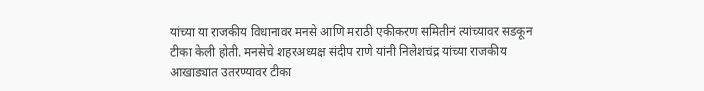यांच्या या राजकीय विधानावर मनसे आणि मराठी एकीकरण समितीनं त्यांच्यावर सडकून टीका केली होती. मनसेचे शहरअध्यक्ष संदीप राणे यांनी निलेशचंद्र यांच्या राजकीय आखाड्यात उतरण्यावर टीका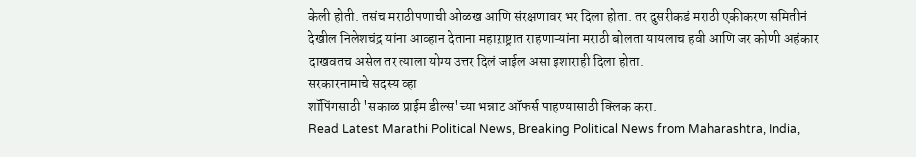केली होती. तसंच मराठीपणाची ओळख आणि संरक्षणावर भर दिला होता. तर दुसरीकडं मराठी एकीकरण समितीनं देखील निलेशचंद्र यांना आव्हान देताना महाऱाष्ट्रात राहणाऱ्यांना मराठी बोलता यायलाच हवी आणि जर कोणी अहंकार दाखवतच असेल तर त्याला योग्य उत्तर दिलं जाईल असा इशाराही दिला होता.
सरकारनामाचे सदस्य व्हा
शॉपिंगसाठी 'सकाळ प्राईम डील्स'च्या भन्नाट ऑफर्स पाहण्यासाठी क्लिक करा.
Read Latest Marathi Political News, Breaking Political News from Maharashtra, India,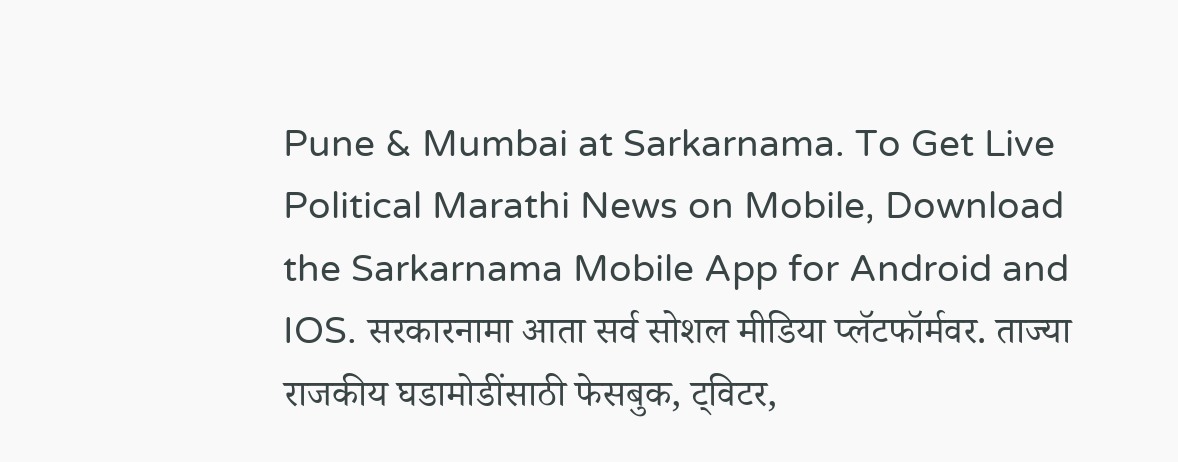Pune & Mumbai at Sarkarnama. To Get Live Political Marathi News on Mobile, Download the Sarkarnama Mobile App for Android and IOS. सरकारनामा आता सर्व सोशल मीडिया प्लॅटफॉर्मवर. ताज्या राजकीय घडामोडींसाठी फेसबुक, ट्विटर,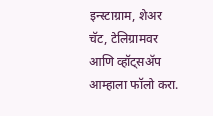इन्स्टाग्राम, शेअर चॅट, टेलिग्रामवर आणि व्हॉट्सॲप आम्हाला फॉलो करा.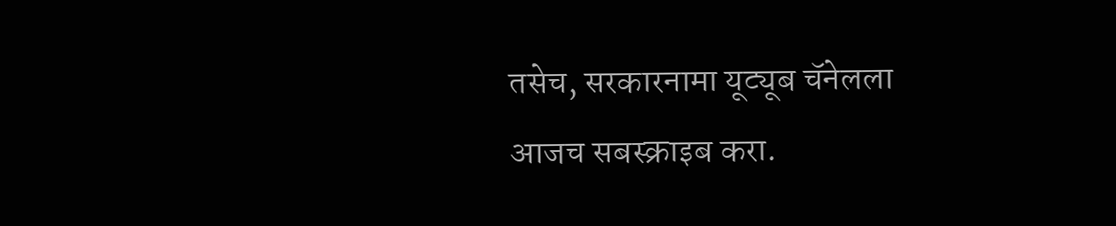तसेच, सरकारनामा यूट्यूब चॅनेलला आजच सबस्क्राइब करा.